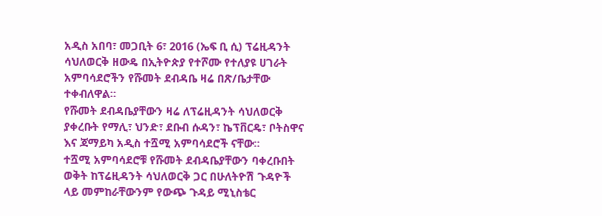አዲስ አበባ፣ መጋቢት 6፣ 2016 (ኤፍ ቢ ሲ) ፕሬዚዳንት ሳህለወርቅ ዘውዴ በኢትዮጵያ የተሾሙ የተለያዩ ሀገራት አምባሳደሮችን የሹመት ደብዳቤ ዛሬ በጽ/ቤታቸው ተቀብለዋል።
የሹመት ደብዳቤያቸውን ዛሬ ለፕሬዚዳንት ሳህለወርቅ ያቀረቡት የማሊ፣ ህንድ፣ ደቡብ ሱዳን፣ ኬፕቨርዴ፣ ቦትስዋና እና ጃማይካ አዲስ ተሿሚ አምባሳደሮች ናቸው።
ተሿሚ አምባሳደሮቹ የሹመት ደብዳቤያቸውን ባቀረቡበት ወቅት ከፕሬዚዳንት ሳህለወርቅ ጋር በሁለትዮሽ ጉዳዮች ላይ መምከራቸውንም የውጭ ጉዳይ ሚኒስቴር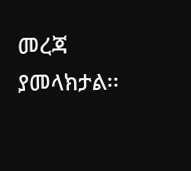መረጃ ያመላክታል፡፡